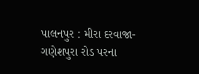પાલનપુર : મીરા દરવાજા-ગણેશપુરા રોડ પરના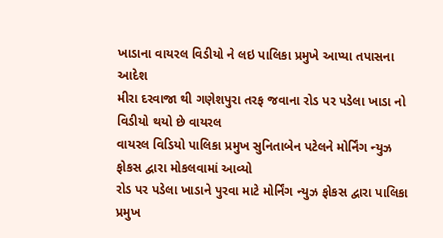ખાડાના વાયરલ વિડીયો ને લઇ પાલિકા પ્રમુખે આપ્યા તપાસના આદેશ
મીરા દરવાજા થી ગણેશપુરા તરફ જવાના રોડ પર પડેલા ખાડા નો વિડીયો થયો છે વાયરલ
વાયરલ વિડિયો પાલિકા પ્રમુખ સુનિતાબેન પટેલને મોર્નિંગ ન્યુઝ ફોકસ દ્વારા મોકલવામાં આવ્યો
રોડ પર પડેલા ખાડાને પુરવા માટે મોર્નિંગ ન્યુઝ ફોકસ દ્વારા પાલિકા પ્રમુખ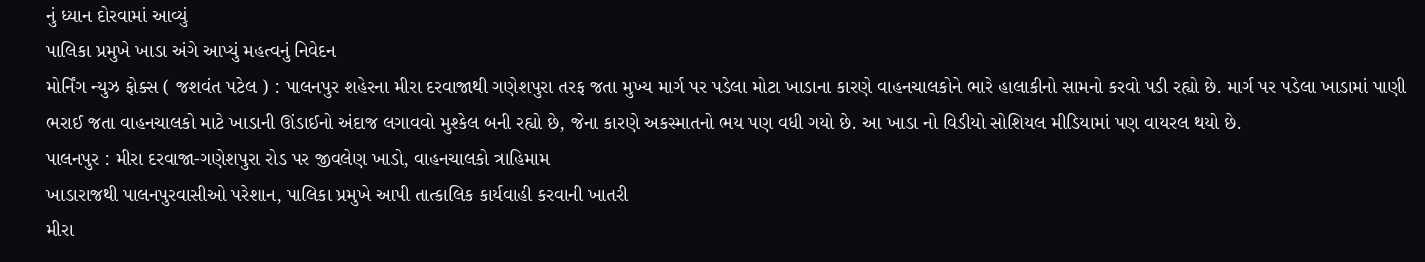નું ધ્યાન દોરવામાં આવ્યું
પાલિકા પ્રમુખે ખાડા અંગે આપ્યું મહત્વનું નિવેદન
મોર્નિંગ ન્યુઝ ફોક્સ ( જશવંત પટેલ ) : પાલનપુર શહેરના મીરા દરવાજાથી ગણેશપુરા તરફ જતા મુખ્ય માર્ગ પર પડેલા મોટા ખાડાના કારણે વાહનચાલકોને ભારે હાલાકીનો સામનો કરવો પડી રહ્યો છે. માર્ગ પર પડેલા ખાડામાં પાણી ભરાઈ જતા વાહનચાલકો માટે ખાડાની ઊંડાઈનો અંદાજ લગાવવો મુશ્કેલ બની રહ્યો છે, જેના કારણે અકસ્માતનો ભય પણ વધી ગયો છે. આ ખાડા નો વિડીયો સોશિયલ મીડિયામાં પણ વાયરલ થયો છે.
પાલનપુર : મીરા દરવાજા-ગણેશપુરા રોડ પર જીવલેણ ખાડો, વાહનચાલકો ત્રાહિમામ
ખાડારાજથી પાલનપુરવાસીઓ પરેશાન, પાલિકા પ્રમુખે આપી તાત્કાલિક કાર્યવાહી કરવાની ખાતરી
મીરા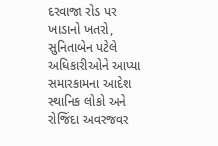દરવાજા રોડ પર ખાડાનો ખતરો, સુનિતાબેન પટેલે અધિકારીઓને આપ્યા સમારકામના આદેશ
સ્થાનિક લોકો અને રોજિંદા અવરજવર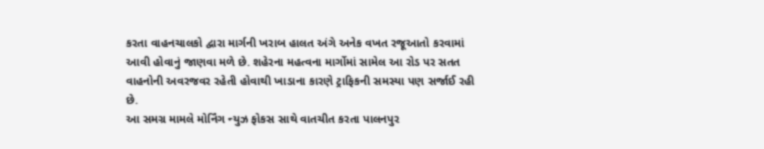કરતા વાહનચાલકો દ્વારા માર્ગની ખરાબ હાલત અંગે અનેક વખત રજૂઆતો કરવામાં આવી હોવાનું જાણવા મળે છે. શહેરના મહત્વના માર્ગોમાં સામેલ આ રોડ પર સતત વાહનોની અવરજવર રહેતી હોવાથી ખાડાના કારણે ટ્રાફિકની સમસ્યા પણ સર્જાઈ રહી છે.
આ સમગ્ર મામલે મોર્નિંગ ન્યુઝ ફોકસ સાથે વાતચીત કરતા પાલનપુર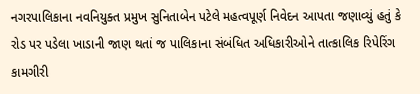નગરપાલિકાના નવનિયુક્ત પ્રમુખ સુનિતાબેન પટેલે મહત્વપૂર્ણ નિવેદન આપતા જણાવ્યું હતું કે રોડ પર પડેલા ખાડાની જાણ થતાં જ પાલિકાના સંબંધિત અધિકારીઓને તાત્કાલિક રિપેરિંગ કામગીરી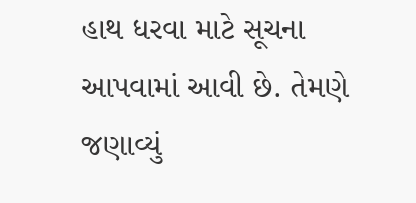હાથ ધરવા માટે સૂચના આપવામાં આવી છે. તેમણે જણાવ્યું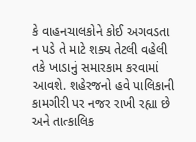કે વાહનચાલકોને કોઈ અગવડતા ન પડે તે માટે શક્ય તેટલી વહેલી તકે ખાડાનું સમારકામ કરવામાં આવશે. શહેરજનો હવે પાલિકાની કામગીરી પર નજર રાખી રહ્યા છે અને તાત્કાલિક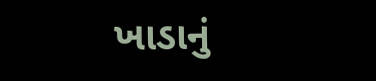ખાડાનું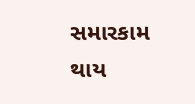સમારકામ થાય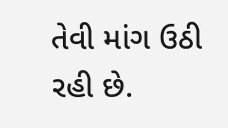તેવી માંગ ઉઠી રહી છે.